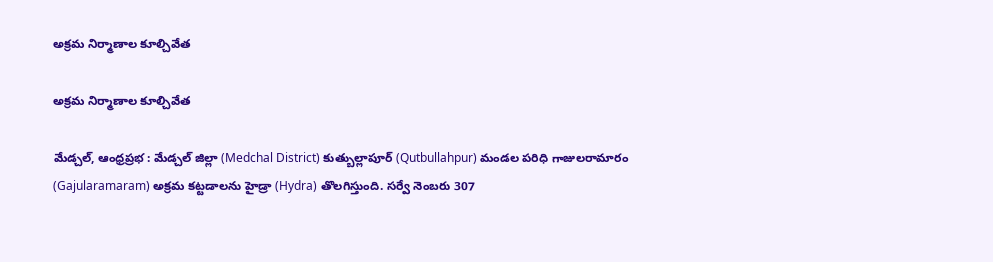అక్రమ నిర్మాణాల కూల్చివేత

అక్రమ నిర్మాణాల కూల్చివేత

మేడ్చల్, ఆంధ్రప్రభ : మేడ్చల్ జిల్లా (Medchal District) కుత్బుల్లాపూర్ (Qutbullahpur) మండల పరిధి గాజులరామారం (Gajularamaram) అక్రమ కట్టడాలను హైడ్రా (Hydra) తొలగిస్తుంది. సర్వే నెంబరు 307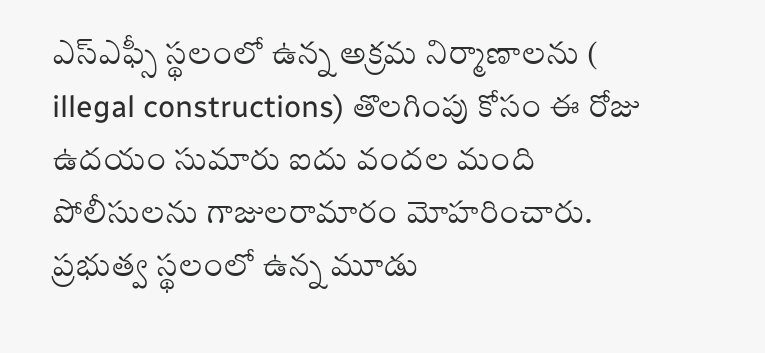ఎస్ఎఫ్సీ స్థలంలో ఉన్న అక్రమ నిర్మాణాలను ( illegal constructions) తొలగింపు కోసం ఈ రోజు ఉదయం సుమారు ఐదు వందల మంది పోలీసులను గాజులరామారం మోహరించారు. ప్రభుత్వ స్థలంలో ఉన్న మూడు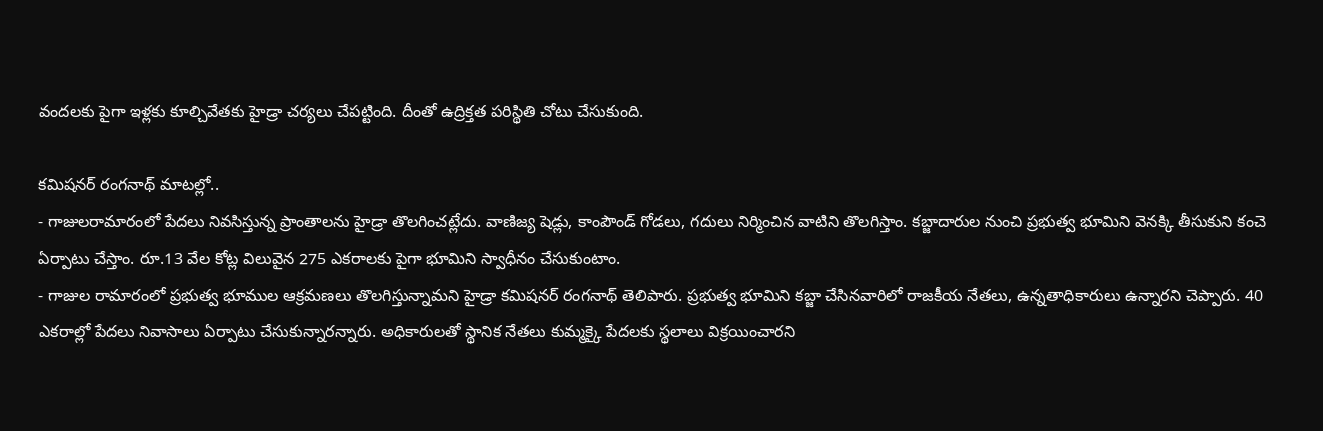వందలకు పైగా ఇళ్లకు కూల్చివేతకు హైడ్రా చర్యలు చేపట్టింది. దీంతో ఉద్రిక్తత పరిస్థితి చోటు చేసుకుంది.

కమిషనర్ రంగనాథ్ మాటల్లో..
- గాజులరామారంలో పేదలు నివసిస్తున్న ప్రాంతాలను హైడ్రా తొలగించట్లేదు. వాణిజ్య షెడ్లు, కాంపౌండ్ గోడలు, గదులు నిర్మించిన వాటిని తొలగిస్తాం. కబ్జాదారుల నుంచి ప్రభుత్వ భూమిని వెనక్కి తీసుకుని కంచె ఏర్పాటు చేస్తాం. రూ.13 వేల కోట్ల విలువైన 275 ఎకరాలకు పైగా భూమిని స్వాధీనం చేసుకుంటాం.
- గాజుల రామారంలో ప్రభుత్వ భూముల ఆక్రమణలు తొలగిస్తున్నామని హైడ్రా కమిషనర్ రంగనాథ్ తెలిపారు. ప్రభుత్వ భూమిని కబ్జా చేసినవారిలో రాజకీయ నేతలు, ఉన్నతాధికారులు ఉన్నారని చెప్పారు. 40 ఎకరాల్లో పేదలు నివాసాలు ఏర్పాటు చేసుకున్నారన్నారు. అధికారులతో స్థానిక నేతలు కుమ్మక్కై పేదలకు స్థలాలు విక్రయించారని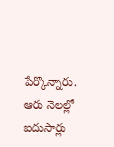పేర్కొన్నారు. ఆరు నెలల్లో ఐదుసార్లు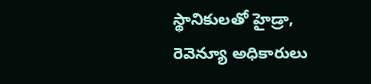స్థానికులతో హైడ్రా, రెవెన్యూ అధికారులు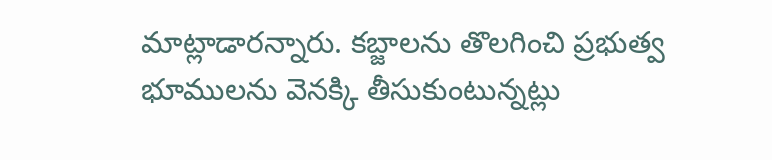మాట్లాడారన్నారు. కబ్జాలను తొలగించి ప్రభుత్వ భూములను వెనక్కి తీసుకుంటున్నట్లు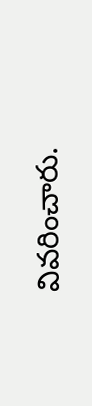వివరించారు.